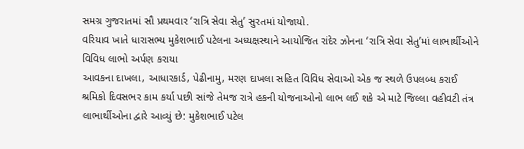સમગ્ર ગુજરાતમાં સૌ પ્રથમવાર ‘રાત્રિ સેવા સેતુ’ સુરતમાં યોજાયો.
વરિયાવ ખાતે ધારાસભ્ય મુકેશભાઈ પટેલના અધ્યક્ષસ્થાને આયોજિત રાંદેર ઝોનના ‘રાત્રિ સેવા સેતુ’માં લાભાર્થીઓને વિવિધ લાભો અર્પણ કરાયા
આવકના દાખલા, આધારકાર્ડ, પેઢીનામુ, મરણ દાખલા સહિત વિવિધ સેવાઓ એક જ સ્થળે ઉપલબ્ધ કરાઈ
શ્રમિકો દિવસભર કામ કર્યા પછી સાંજે તેમજ રાત્રે હકની યોજનાઓનો લાભ લઈ શકે એ માટે જિલ્લા વહીવટી તંત્ર લાભાર્થીઓના દ્વારે આવ્યું છે: મુકેશભાઈ પટેલ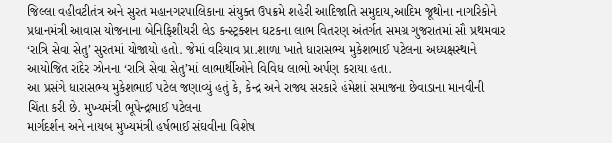જિલ્લા વહીવટીતંત્ર અને સુરત મહાનગરપાલિકાના સંયુક્ત ઉપક્રમે શહેરી આદિજાતિ સમુદાય,આદિમ જૂથોના નાગરિકોને પ્રધાનમંત્રી આવાસ યોજનાના બેનિફિશીયરી લેડ કન્સ્ટ્રક્શન ઘટકના લાભ વિતરણ અંતર્ગત સમગ્ર ગુજરાતમાં સૌ પ્રથમવાર ‘રાત્રિ સેવા સેતુ’ સુરતમાં યોજાયો હતો. જેમાં વરિયાવ પ્રા.શાળા ખાતે ધારાસભ્ય મુકેશભાઈ પટેલના અધ્યક્ષસ્થાને આયોજિત રાંદેર ઝોનના ‘રાત્રિ સેવા સેતુ’માં લાભાર્થીઓને વિવિધ લાભો અર્પણ કરાયા હતા.
આ પ્રસંગે ધારાસભ્ય મુકેશભાઈ પટેલ જણાવ્યું હતું કે, કેન્દ્ર અને રાજ્ય સરકારે હંમેશાં સમાજના છેવાડાના માનવીની ચિંતા કરી છે. મુખ્યમંત્રી ભૂપેન્દ્રભાઈ પટેલના
માર્ગદર્શન અને નાયબ મુખ્યમંત્રી હર્ષભાઈ સંઘવીના વિશેષ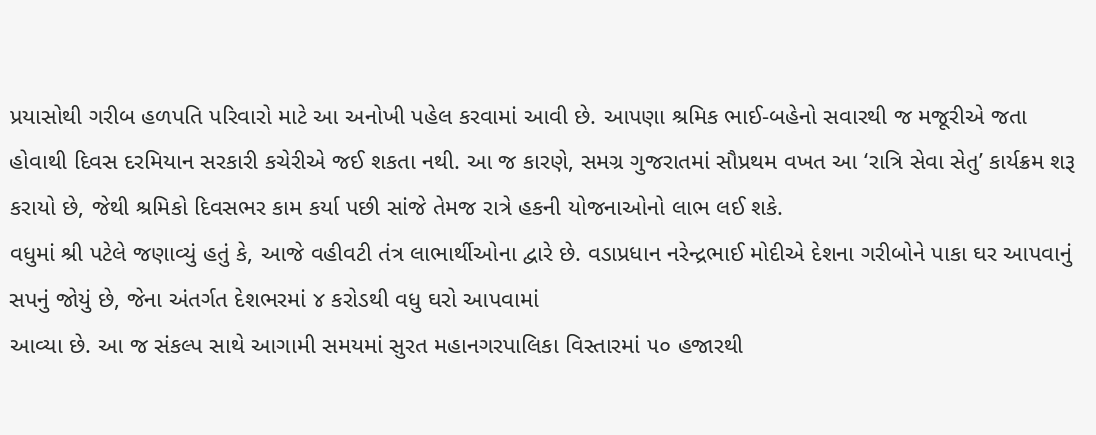પ્રયાસોથી ગરીબ હળપતિ પરિવારો માટે આ અનોખી પહેલ કરવામાં આવી છે. આપણા શ્રમિક ભાઈ-બહેનો સવારથી જ મજૂરીએ જતા હોવાથી દિવસ દરમિયાન સરકારી કચેરીએ જઈ શકતા નથી. આ જ કારણે, સમગ્ર ગુજરાતમાં સૌપ્રથમ વખત આ ‘રાત્રિ સેવા સેતુ’ કાર્યક્રમ શરૂ કરાયો છે, જેથી શ્રમિકો દિવસભર કામ કર્યા પછી સાંજે તેમજ રાત્રે હકની યોજનાઓનો લાભ લઈ શકે.
વધુમાં શ્રી પટેલે જણાવ્યું હતું કે, આજે વહીવટી તંત્ર લાભાર્થીઓના દ્વારે છે. વડાપ્રધાન નરેન્દ્રભાઈ મોદીએ દેશના ગરીબોને પાકા ઘર આપવાનું સપનું જોયું છે, જેના અંતર્ગત દેશભરમાં ૪ કરોડથી વધુ ઘરો આપવામાં
આવ્યા છે. આ જ સંકલ્પ સાથે આગામી સમયમાં સુરત મહાનગરપાલિકા વિસ્તારમાં ૫૦ હજારથી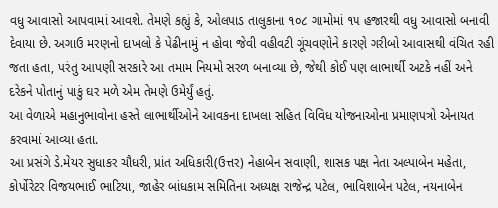વધુ આવાસો આપવામાં આવશે. તેમણે કહ્યું કે, ઓલપાડ તાલુકાના ૧૦૮ ગામોમાં ૧૫ હજારથી વધુ આવાસો બનાવી દેવાયા છે. અગાઉ મરણનો દાખલો કે પેઢીનામું ન હોવા જેવી વહીવટી ગૂંચવણોને કારણે ગરીબો આવાસથી વંચિત રહી જતા હતા, પરંતુ આપણી સરકારે આ તમામ નિયમો સરળ બનાવ્યા છે, જેથી કોઈ પણ લાભાર્થી અટકે નહીં અને દરેકને પોતાનું પાકું ઘર મળે એમ તેમણે ઉમેર્યું હતું.
આ વેળાએ મહાનુભાવોના હસ્તે લાભાર્થીઓને આવકના દાખલા સહિત વિવિધ યોજનાઓના પ્રમાણપત્રો એનાયત કરવામાં આવ્યા હતા.
આ પ્રસંગે ડે.મેયર સુધાકર ચૌધરી, પ્રાંત અધિકારી(ઉત્તર) નેહાબેન સવાણી, શાસક પક્ષ નેતા અલ્પાબેન મહેતા, કોર્પોરેટર વિજયભાઈ ભાટિયા, જાહેર બાંધકામ સમિતિના અધ્યક્ષ રાજેન્દ્ર પટેલ, ભાવિશાબેન પટેલ, નયનાબેન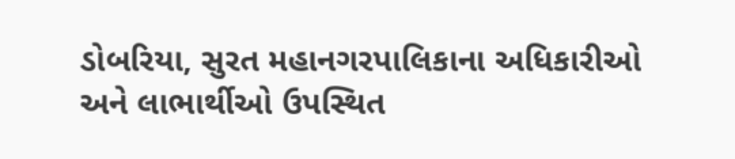ડોબરિયા, સુરત મહાનગરપાલિકાના અધિકારીઓ અને લાભાર્થીઓ ઉપસ્થિત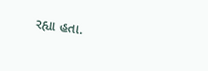રહ્યા હતા.